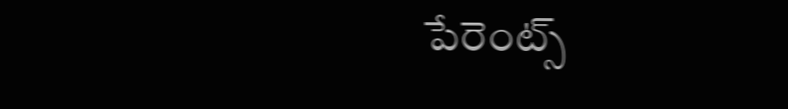పేరెంట్స్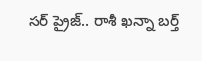సర్ ప్రైజ్.. రాశీ ఖన్నా బర్త్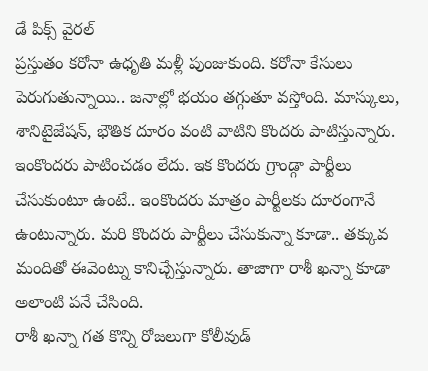డే పిక్స్ వైరల్
ప్రస్తుతం కరోనా ఉధృతి మళ్లీ పుంజుకుంది. కరోనా కేసులు పెరుగుతున్నాయి.. జనాల్లో భయం తగ్గుతూ వస్తోంది. మాస్కులు, శానిటైజేషన్, భౌతిక దూరం వంటి వాటిని కొందరు పాటిస్తున్నారు. ఇంకొందరు పాటించడం లేదు. ఇక కొందరు గ్రాండ్గా పార్టీలు చేసుకుంటూ ఉంటే.. ఇంకొందరు మాత్రం పార్టీలకు దూరంగానే ఉంటున్నారు. మరి కొందరు పార్టీలు చేసుకున్నా కూడా.. తక్కువ మందితో ఈవెంట్ను కానిచ్చేస్తున్నారు. తాజాగా రాశీ ఖన్నా కూడా అలాంటి పనే చేసింది.
రాశీ ఖన్నా గత కొన్ని రోజలుగా కోలీవుడ్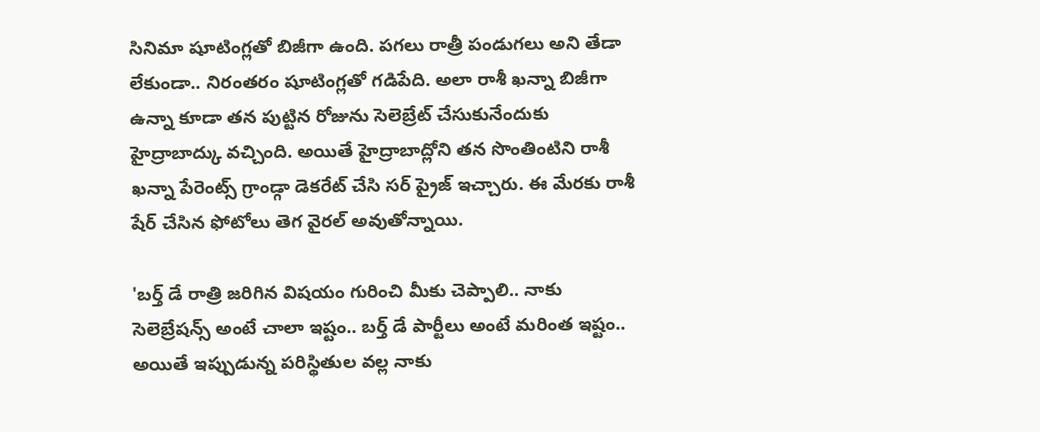సినిమా షూటింగ్లతో బిజీగా ఉంది. పగలు రాత్రీ పండుగలు అని తేడా లేకుండా.. నిరంతరం షూటింగ్లతో గడిపేది. అలా రాశీ ఖన్నా బిజీగా ఉన్నా కూడా తన పుట్టిన రోజును సెలెబ్రేట్ చేసుకునేందుకు హైద్రాబాద్కు వచ్చింది. అయితే హైద్రాబాద్లోని తన సొంతింటిని రాశీ ఖన్నా పేరెంట్స్ గ్రాండ్గా డెకరేట్ చేసి సర్ ప్రైజ్ ఇచ్చారు. ఈ మేరకు రాశీ షేర్ చేసిన ఫోటోలు తెగ వైరల్ అవుతోన్నాయి.

'బర్త్ డే రాత్రి జరిగిన విషయం గురించి మీకు చెప్పాలి.. నాకు సెలెబ్రేషన్స్ అంటే చాలా ఇష్టం.. బర్త్ డే పార్టీలు అంటే మరింత ఇష్టం.. అయితే ఇప్పుడున్న పరిస్థితుల వల్ల నాకు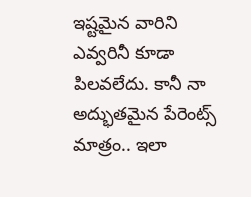ఇష్టమైన వారిని ఎవ్వరినీ కూడా పిలవలేదు. కానీ నా అద్భుతమైన పేరెంట్స్ మాత్రం.. ఇలా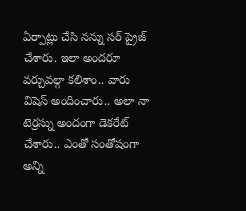ఏర్పాట్లు చేసి నన్ను సర్ ప్రైజ్ చేశారు. ఇలా అందరూ వర్చువల్గా కలిశాం.. వారు విషెస్ అందించారు.. అలా నా టెర్రస్ను అందంగా డెకరేట్ చేశారు.. ఎంతో సంతోషంగా అన్ని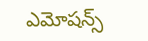ఎమోషన్స్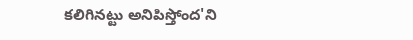కలిగినట్టు అనిపిస్తోంద'ని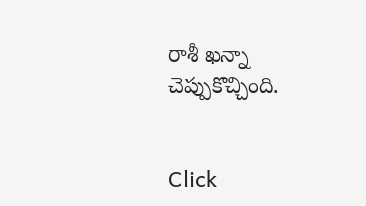రాశీ ఖన్నా చెప్పుకొచ్చింది.


Click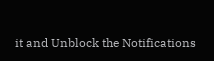it and Unblock the Notifications